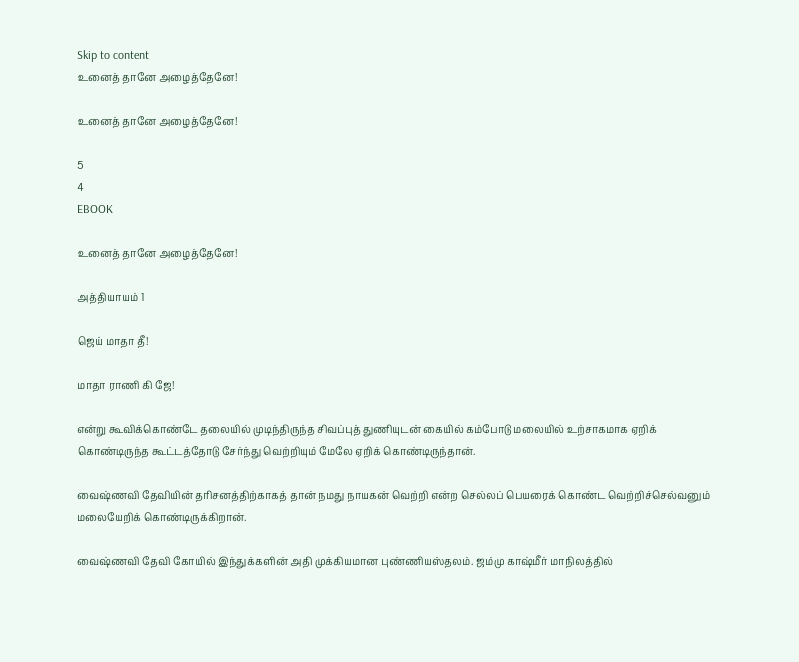Skip to content
உனைத் தானே அழைத்தேனே!

உனைத் தானே அழைத்தேனே!

5
4
EBOOK

உனைத் தானே அழைத்தேனே!

அத்தியாயம் 1

ஜெய் மாதா தீ!

மாதா ராணி கி ஜே!

என்று கூவிக்கொண்டே தலையில் முடிந்திருந்த சிவப்புத் துணியுடன் கையில் கம்போடு மலையில் உற்சாகமாக ஏறிக் கொண்டிருந்த கூட்டத்தோடு சேர்ந்து வெற்றியும் மேலே ஏறிக் கொண்டிருந்தான்.

வைஷ்ணவி தேவியின் தரிசனத்திற்காகத் தான் நமது நாயகன் வெற்றி என்ற செல்லப் பெயரைக் கொண்ட வெற்றிச்செல்வனும் மலையேறிக் கொண்டிருக்கிறான்.

வைஷ்ணவி தேவி கோயில் இந்துக்களின் அதி முக்கியமான புண்ணியஸ்தலம். ஜம்மு காஷ்மீர் மாநிலத்தில்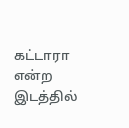கட்டாரா என்ற இடத்தில்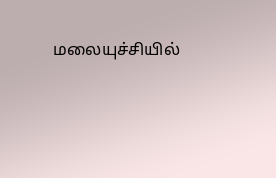மலையுச்சியில்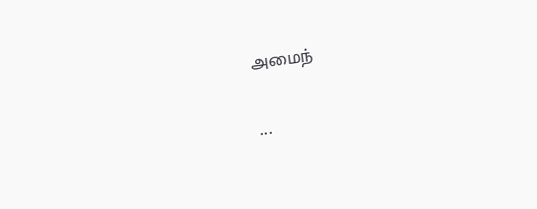அமைந்

...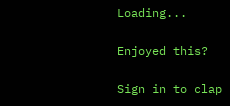Loading...

Enjoyed this?

Sign in to clap